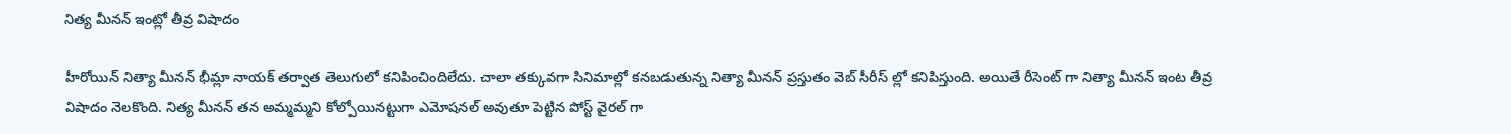నిత్య మీనన్ ఇంట్లో తీవ్ర విషాదం

హీరోయిన్ నిత్యా మీనన్ భీమ్లా నాయక్ తర్వాత తెలుగులో కనిపించిందిలేదు. చాలా తక్కువగా సినిమాల్లో కనబడుతున్న నిత్యా మీనన్ ప్రస్తుతం వెబ్ సీరీస్ ల్లో కనిపిస్తుంది. అయితే రీసెంట్ గా నిత్యా మీనన్ ఇంట తీవ్ర విషాదం నెలకొంది. నిత్య మీనన్ తన అమ్మమ్మని కోల్పోయినట్టుగా ఎమోషనల్ అవుతూ పెట్టిన పోస్ట్ వైరల్ గా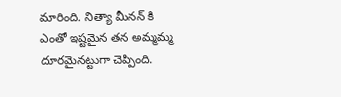మారింది. నిత్యా మీనన్ కి ఎంతో ఇష్టమైన తన అమ్మమ్మ దూరమైనట్టుగా చెప్పింది.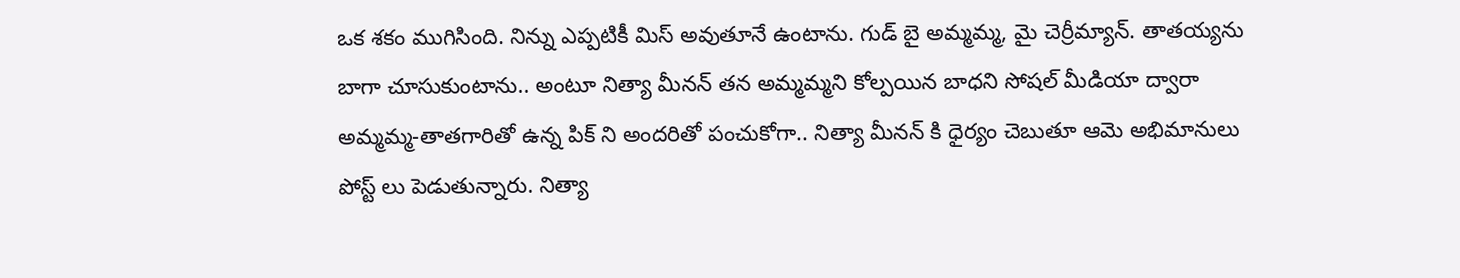ఒక శకం ముగిసింది. నిన్ను ఎప్పటికీ మిస్ అవుతూనే ఉంటాను. గుడ్ బై అమ్మమ్మ, మై చెర్రీమ్యాన్. తాతయ్యను బాగా చూసుకుంటాను.. అంటూ నిత్యా మీనన్ తన అమ్మమ్మని కోల్పయిన బాధని సోషల్ మీడియా ద్వారా అమ్మమ్మ-తాతగారితో ఉన్న పిక్ ని అందరితో పంచుకోగా.. నిత్యా మీనన్ కి ధైర్యం చెబుతూ ఆమె అభిమానులు పోస్ట్ లు పెడుతున్నారు. నిత్యా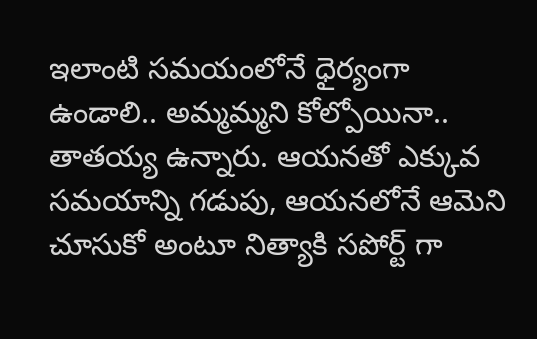ఇలాంటి సమయంలోనే ధైర్యంగా ఉండాలి.. అమ్మమ్మని కోల్పోయినా.. తాతయ్య ఉన్నారు. ఆయనతో ఎక్కువ సమయాన్ని గడుపు, ఆయనలోనే ఆమెని చూసుకో అంటూ నిత్యాకి సపోర్ట్ గా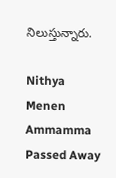నిలుస్తున్నారు.

Nithya Menen Ammamma Passed Away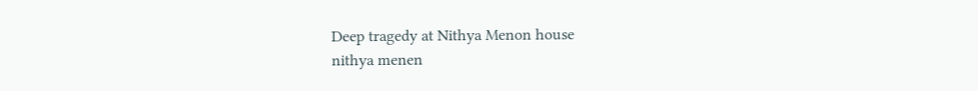Deep tragedy at Nithya Menon house
nithya menen